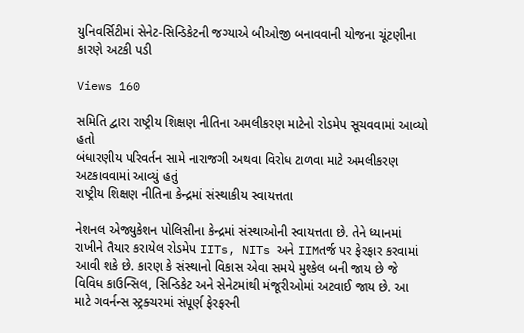યુનિવર્સિટીમાં સેનેટ-સિન્ડિકેટની જગ્યાએ બીઓજી બનાવવાની યોજના ચૂંટણીના કારણે અટકી પડી

Views 160

સમિતિ દ્વારા રાષ્ટ્રીય શિક્ષણ નીતિના અમલીકરણ માટેનો રોડમેપ સૂચવવામાં આવ્યો હતો
બંધારણીય પરિવર્તન સામે નારાજગી અથવા વિરોધ ટાળવા માટે અમલીકરણ અટકાવવામાં આવ્યું હતું
રાષ્ટ્રીય શિક્ષણ નીતિના કેન્દ્રમાં સંસ્થાકીય સ્વાયત્તતા

નેશનલ એજ્યુકેશન પોલિસીના કેન્દ્રમાં સંસ્થાઓની સ્વાયત્તતા છે. તેને ધ્યાનમાં રાખીને તૈયાર કરાયેલ રોડમેપ IITs, NITs અને IIMતર્જ પર ફેરફાર કરવામાં આવી શકે છે. કારણ કે સંસ્થાનો વિકાસ એવા સમયે મુશ્કેલ બની જાય છે જે વિવિધ કાઉન્સિલ, સિન્ડિકેટ અને સેનેટમાંથી મંજૂરીઓમાં અટવાઈ જાય છે. આ માટે ગવર્નન્સ સ્ટ્રક્ચરમાં સંપૂર્ણ ફેરફરની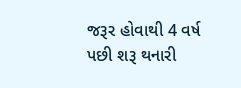જરૂર હોવાથી 4 વર્ષ પછી શરૂ થનારી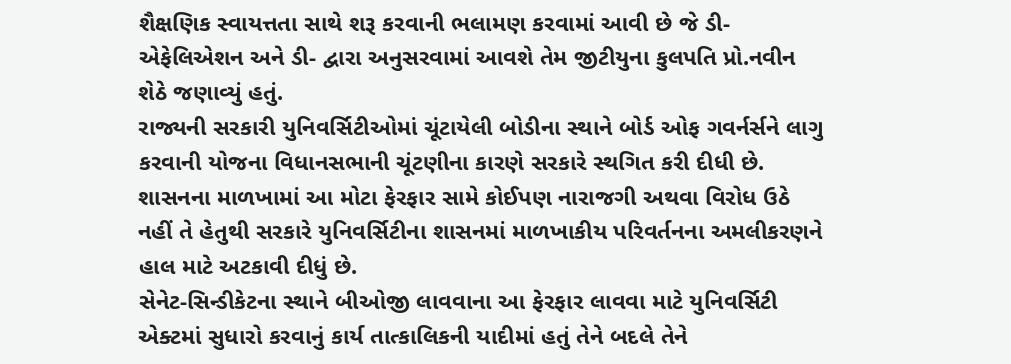શૈક્ષણિક સ્વાયત્તતા સાથે શરૂ કરવાની ભલામણ કરવામાં આવી છે જે ડી-એફેલિએશન અને ડી- દ્વારા અનુસરવામાં આવશે તેમ જીટીયુના કુલપતિ પ્રો.નવીન શેઠે જણાવ્યું હતું.
રાજ્યની સરકારી યુનિવર્સિટીઓમાં ચૂંટાયેલી બોડીના સ્થાને બોર્ડ ઓફ ગવર્નર્સને લાગુ કરવાની યોજના વિધાનસભાની ચૂંટણીના કારણે સરકારે સ્થગિત કરી દીધી છે. શાસનના માળખામાં આ મોટા ફેરફાર સામે કોઈપણ નારાજગી અથવા વિરોધ ઉઠે નહીં તે હેતુથી સરકારે યુનિવર્સિટીના શાસનમાં માળખાકીય પરિવર્તનના અમલીકરણને હાલ માટે અટકાવી દીધું છે.
સેનેટ-સિન્ડીકેટના સ્થાને બીઓજી લાવવાના આ ફેરફાર લાવવા માટે યુનિવર્સિટી એક્ટમાં સુધારો કરવાનું કાર્ય તાત્કાલિકની યાદીમાં હતું તેને બદલે તેને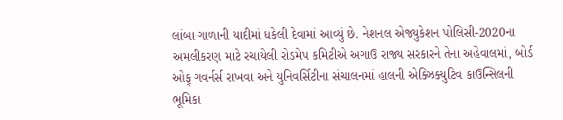લાંબા ગાળાની યાદીમાં ધકેલી દેવામાં આવ્યું છે. નેશનલ એજ્યુકેશન પોલિસી-2020ના અમલીકરણ માટે રચાયેલી રોડમેપ કમિટીએ અગાઉ રાજ્ય સરકારને તેના અહેવાલમાં, બોર્ડ ઓફ્ ગવર્નર્સ રાખવા અને યુનિવર્સિટીના સંચાલનમાં હાલની એક્ઝિક્યુટિવ કાઉન્સિલની ભૂમિકા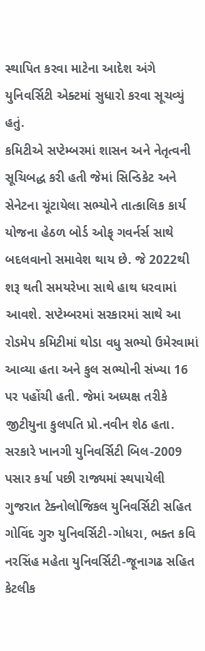સ્થાપિત કરવા માટેના આદેશ અંગે યુનિવર્સિટી એક્ટમાં સુધારો કરવા સૂચવ્યું હતું.
કમિટીએ સપ્ટેમ્બરમાં શાસન અને નેતૃત્વની સૂચિબદ્ધ કરી હતી જેમાં સિન્ડિકેટ અને સેનેટના ચૂંટાયેલા સભ્યોને તાત્કાલિક કાર્ય યોજના હેઠળ બોર્ડ ઓફ્ ગવર્નર્સ સાથે બદલવાનો સમાવેશ થાય છે. જે 2022થી શરૂ થતી સમયરેખા સાથે હાથ ધરવામાં આવશે. સપ્ટેમ્બરમાં સરકારમાં સાથે આ રોડમેપ કમિટીમાં થોડા વધુ સભ્યો ઉમેરવામાં આવ્યા હતા અને કુલ સભ્યોની સંખ્યા 16 પર પહોંચી હતી. જેમાં અધ્યક્ષ તરીકે જીટીયુના કુલપતિ પ્રો.નવીન શેઠ હતા.
સરકારે ખાનગી યુનિવર્સિટી બિલ-2009 પસાર કર્યા પછી રાજ્યમાં સ્થપાયેલી ગુજરાત ટેક્નોલોજિકલ યુનિવર્સિટી સહિત ગોવિંદ ગુરુ યુનિવર્સિટી-ગોધરા, ભક્ત કવિ નરસિંહ મહેતા યુનિવર્સિટી-જૂનાગઢ સહિત કેટલીક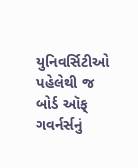યુનિવર્સિટીઓ પહેલેથી જ બોર્ડ ઑફ્ ગવર્નર્સનું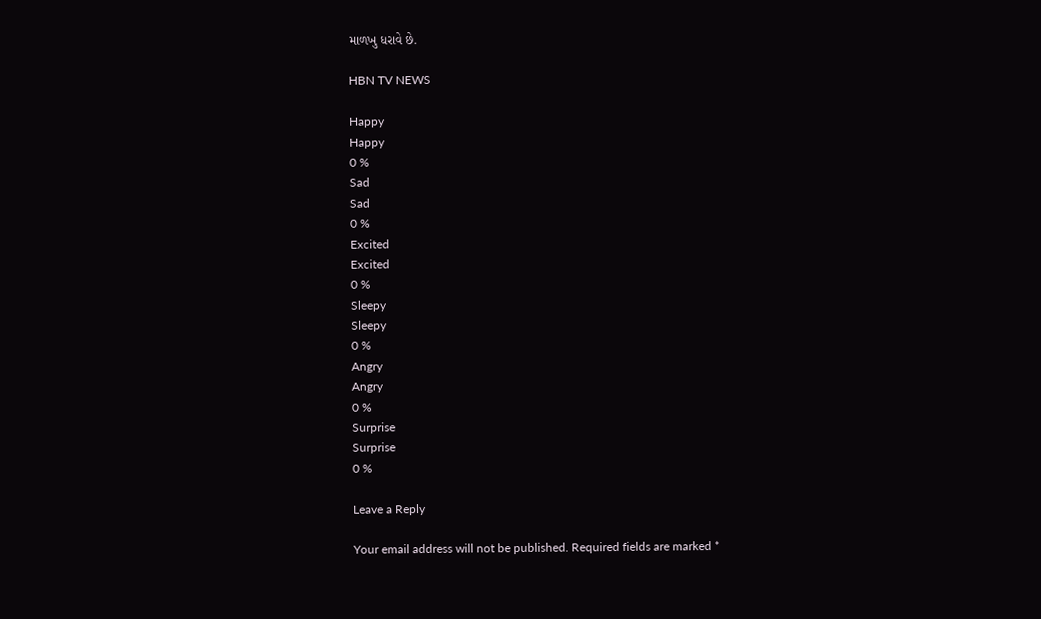માળખુ ધરાવે છે.

HBN TV NEWS

Happy
Happy
0 %
Sad
Sad
0 %
Excited
Excited
0 %
Sleepy
Sleepy
0 %
Angry
Angry
0 %
Surprise
Surprise
0 %

Leave a Reply

Your email address will not be published. Required fields are marked *